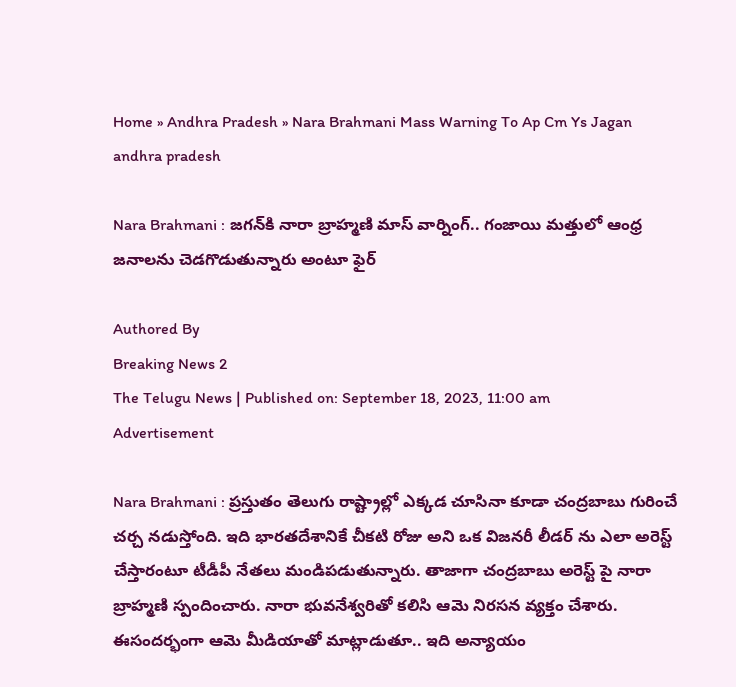Home » Andhra Pradesh » Nara Brahmani Mass Warning To Ap Cm Ys Jagan
andhra pradesh

Nara Brahmani : జగన్‌కి నారా బ్రాహ్మణి మాస్ వార్నింగ్.. గంజాయి మత్తులో ఆంధ్ర జనాలను చెడగొడుతున్నారు అంటూ ఫైర్

Authored By
Breaking News 2
The Telugu News | Published on: September 18, 2023, 11:00 am
Advertisement

Nara Brahmani : ప్రస్తుతం తెలుగు రాష్ట్రాల్లో ఎక్కడ చూసినా కూడా చంద్రబాబు గురించే చర్చ నడుస్తోంది. ఇది భారతదేశానికే చీకటి రోజు అని ఒక విజనరీ లీడర్ ను ఎలా అరెస్ట్ చేస్తారంటూ టీడీపీ నేతలు మండిపడుతున్నారు. తాజాగా చంద్రబాబు అరెస్ట్ పై నారా బ్రాహ్మణి స్పందించారు. నారా భువనేశ్వరితో కలిసి ఆమె నిరసన వ్యక్తం చేశారు. ఈసందర్భంగా ఆమె మీడియాతో మాట్లాడుతూ.. ఇది అన్యాయం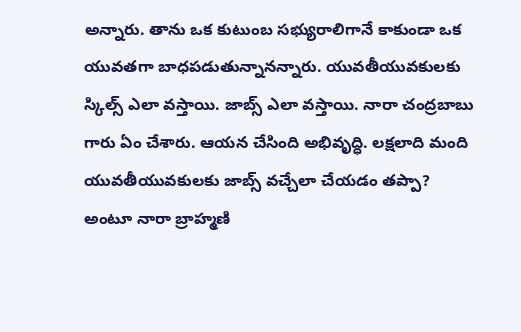అన్నారు. తాను ఒక కుటుంబ సభ్యురాలిగానే కాకుండా ఒక యువతగా బాధపడుతున్నానన్నారు. యువతీయువకులకు స్కిల్స్ ఎలా వస్తాయి. జాబ్స్ ఎలా వస్తాయి. నారా చంద్రబాబు గారు ఏం చేశారు. ఆయన చేసింది అభివృద్ధి. లక్షలాది మంది యువతీయువకులకు జాబ్స్ వచ్చేలా చేయడం తప్పా? అంటూ నారా బ్రాహ్మణి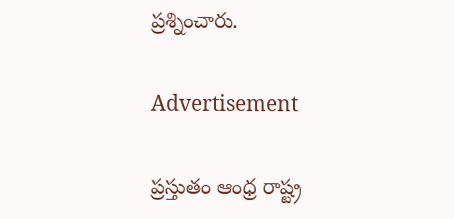ప్రశ్నించారు.

Advertisement

ప్రస్తుతం ఆంధ్ర రాష్ట్ర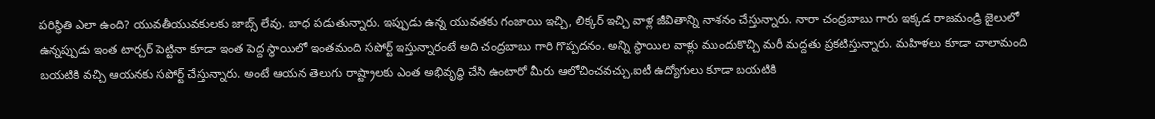పరిస్థితి ఎలా ఉంది? యువతీయువకులకు జాబ్స్ లేవు. బాధ పడుతున్నారు. ఇప్పుడు ఉన్న యువతకు గంజాయి ఇచ్చి, లిక్కర్ ఇచ్చి వాళ్ల జీవితాన్ని నాశనం చేస్తున్నారు. నారా చంద్రబాబు గారు ఇక్కడ రాజమండ్రి జైలులో ఉన్నప్పుడు ఇంత టార్చర్ పెట్టినా కూడా ఇంత పెద్ద స్థాయిలో ఇంతమంది సపోర్ట్ ఇస్తున్నారంటే అది చంద్రబాబు గారి గొప్పదనం. అన్ని స్థాయిల వాళ్లు ముందుకొచ్చి మరీ మద్దతు ప్రకటిస్తున్నారు. మహిళలు కూడా చాలామంది బయటికి వచ్చి ఆయనకు సపోర్ట్ చేస్తున్నారు. అంటే ఆయన తెలుగు రాష్ట్రాలకు ఎంత అభివృద్ధి చేసి ఉంటారో మీరు ఆలోచించవచ్చు.ఐటీ ఉద్యోగులు కూడా బయటికి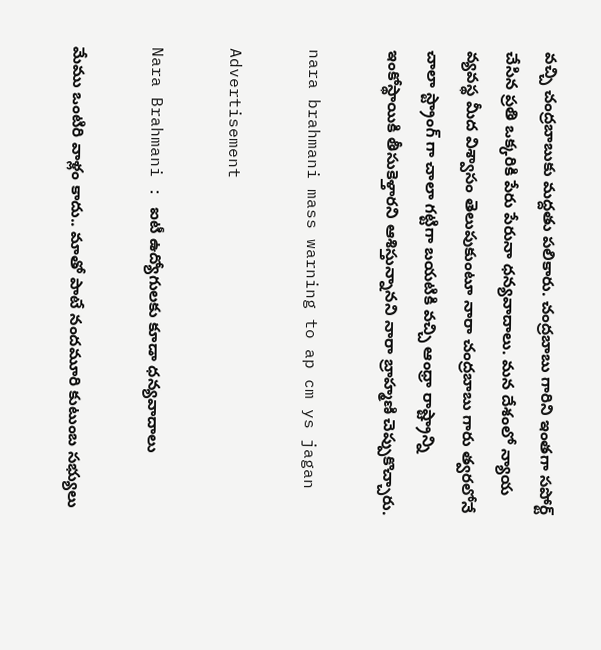వచ్చి చంద్రబాబుకు మద్దతు పలికారు. చంద్రబాబు గారిని ఇంతగా సపోర్ట్ చేసిన ప్రతి ఒక్కరికి పేరు పేరునా ధన్యవాదాలు. మన దేశంలో న్యాయ వ్యవస్థ మీద విశ్వాసం తెలుపుకుంటూ నారా చంద్రబాబు గారు త్వరలోనే చాలా స్ట్రాంగ్ గా చాలా గట్టిగా బయటికి వచ్చి ఆంధ్రా రాష్ట్రాన్ని ఇంకోస్థాయికి తీసుకెళ్తారని ఆశిస్తున్నానని నారా బ్రాహ్మణి చెప్పుకొచ్చారు.

nara brahmani mass warning to ap cm ys jagan

Advertisement

Nara Brahmani : ఐటీ ఉద్యోగులకు కూడా ధన్యవాదాలు

మేము ఒంటిరి వాళ్లం కాదు.. మాతో పాటే నందమూరి కుటుంబ సభ్యులు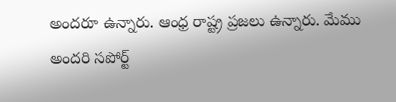అందరూ ఉన్నారు. ఆంధ్ర రాష్ట్ర ప్రజలు ఉన్నారు. మేము అందరి సపోర్ట్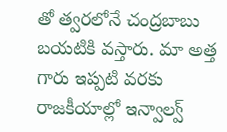తో త్వరలోనే చంద్రబాబు బయటికి వస్తారు. మా అత్త గారు ఇప్పటి వరకు రాజకీయాల్లో ఇన్వాల్వ్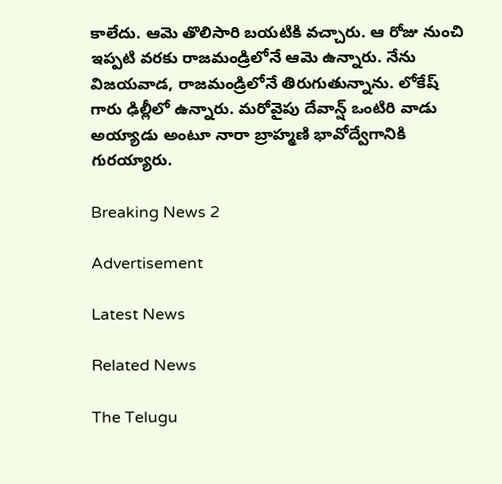కాలేదు. ఆమె తొలిసారి బయటికి వచ్చారు. ఆ రోజు నుంచి ఇప్పటి వరకు రాజమండ్రిలోనే ఆమె ఉన్నారు. నేను విజయవాడ, రాజమండ్రిలోనే తిరుగుతున్నాను. లోకేష్ గారు ఢిల్లీలో ఉన్నారు. మరోవైపు దేవాన్ష్ ఒంటిరి వాడు అయ్యాడు అంటూ నారా బ్రాహ్మణి భావోద్వేగానికి గురయ్యారు.

Breaking News 2

Advertisement

Latest News

Related News

The Telugu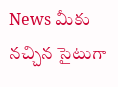News మీకు నచ్చిన సైటుగా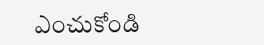ఎంచుకోండి